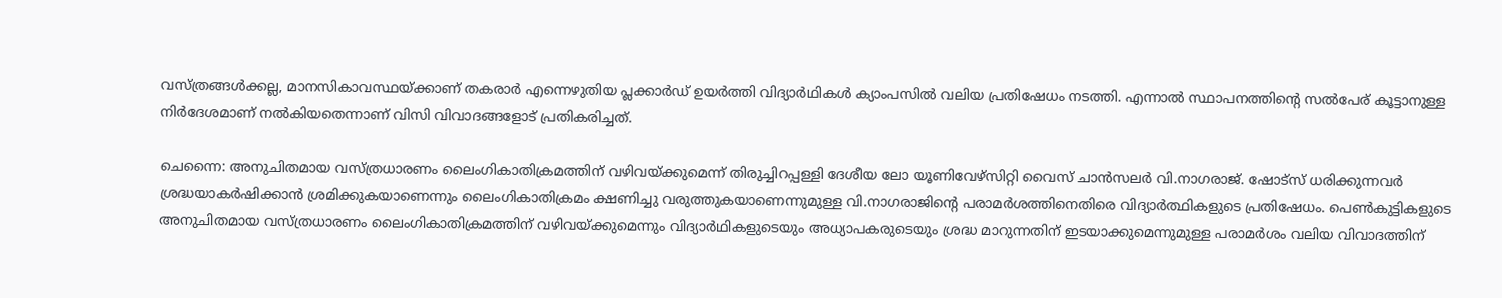വസ്ത്രങ്ങൾക്കല്ല, മാനസികാവസ്ഥയ്ക്കാണ് തകരാർ എന്നെഴുതിയ പ്ലക്കാർഡ് ഉയർത്തി വിദ്യാർഥികൾ ക്യാംപസിൽ വലിയ പ്രതിഷേധം നടത്തി. എന്നാൽ സ്ഥാപനത്തിന്റെ സൽപേര് കൂട്ടാനുള്ള നിർദേശമാണ് നൽകിയതെന്നാണ് വിസി വിവാദങ്ങളോട് പ്രതികരിച്ചത്.

ചെന്നൈ: അനുചിതമായ വസ്ത്രധാരണം ലൈംഗികാതിക്രമത്തിന് വഴിവയ്ക്കുമെന്ന് തിരുച്ചിറപ്പള്ളി ദേശീയ ലോ യൂണിവേഴ്സിറ്റി വൈസ് ചാൻസലർ വി.നാഗരാജ്. ഷോട്സ് ധരിക്കുന്നവർ ശ്രദ്ധയാകർഷിക്കാൻ ശ്രമിക്കുകയാണെന്നും ലൈംഗികാതിക്രമം ക്ഷണിച്ചു വരുത്തുകയാണെന്നുമുള്ള വി.നാഗരാജിന്‍റെ പരാമ‍ർശത്തിനെതിരെ വിദ്യാർത്ഥികളുടെ പ്രതിഷേധം. പെൺകുട്ടികളുടെ അനുചിതമായ വസ്ത്രധാരണം ലൈംഗികാതിക്രമത്തിന് വഴിവയ്ക്കുമെന്നും വിദ്യാർഥികളുടെയും അധ്യാപകരുടെയും ശ്രദ്ധ മാറുന്നതിന് ഇടയാക്കുമെന്നുമുള്ള പരാമർശം വലിയ വിവാദത്തിന്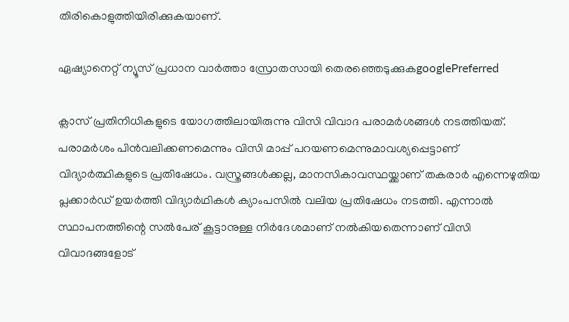തിരികൊളുത്തിയിരിക്കുകയാണ്.

ഏഷ്യാനെറ്റ് ന്യൂസ് പ്രധാന വാർത്താ സ്രോതസായി തെരഞ്ഞെടുക്കുകgooglePreferred

ക്ലാസ് പ്രതിനിധികളുടെ യോഗത്തിലായിരുന്നു വിസി വിവാദ പരാമർശങ്ങൾ നടത്തിയത്. പരാമർശം പിൻവലിക്കണമെന്നും വിസി മാപ്പ് പറയണമെന്നുമാവശ്യപ്പെട്ടാണ് വിദ്യാർത്ഥികളുടെ പ്രതിഷേധം. വസ്ത്രങ്ങൾക്കല്ല, മാനസികാവസ്ഥയ്ക്കാണ് തകരാർ എന്നെഴുതിയ പ്ലക്കാർഡ് ഉയർത്തി വിദ്യാർഥികൾ ക്യാംപസിൽ വലിയ പ്രതിഷേധം നടത്തി. എന്നാൽ സ്ഥാപനത്തിന്റെ സൽപേര് കൂട്ടാനുള്ള നിർദേശമാണ് നൽകിയതെന്നാണ് വിസി വിവാദങ്ങളോട്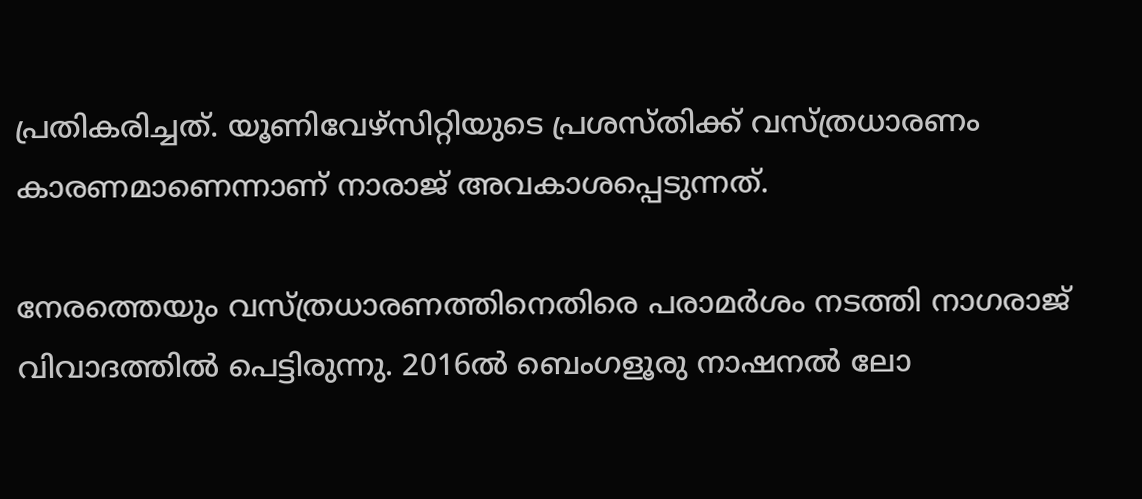പ്രതികരിച്ചത്. യൂണിവേഴ്സിറ്റിയുടെ പ്രശസ്തിക്ക് വസ്ത്രധാരണം കാരണമാണെന്നാണ് നാരാജ് അവകാശപ്പെടുന്നത്.

നേരത്തെയും വസ്ത്രധാരണത്തിനെതിരെ പരാമ‍ർശം നടത്തി നാഗരാജ് വിവാദത്തിൽ പെട്ടിരുന്നു. 2016ൽ ബെംഗളൂരു നാഷനൽ ലോ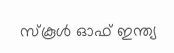സ്കൂൾ ഓഫ് ഇന്ത്യ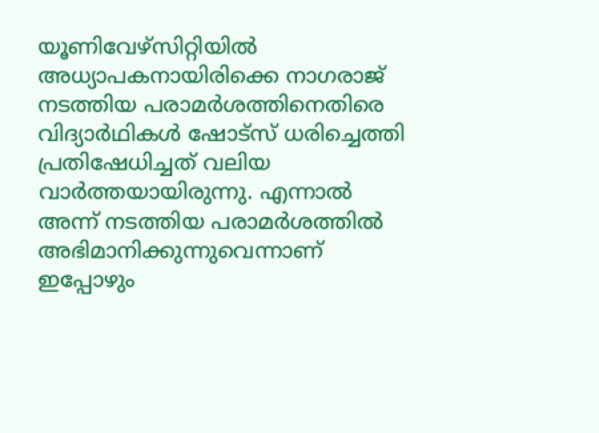യൂണിവേഴ്സിറ്റിയിൽ അധ്യാപകനായിരിക്കെ നാഗരാജ് നടത്തിയ പരാമർശത്തിനെതിരെ വിദ്യാർഥികൾ ഷോട്സ് ധരിച്ചെത്തി പ്രതിഷേധിച്ചത് വലിയ വാർത്തയായിരുന്നു. എന്നാൽ അന്ന് നടത്തിയ പരാമർശത്തിൽ അഭിമാനിക്കുന്നുവെന്നാണ് ഇപ്പോഴും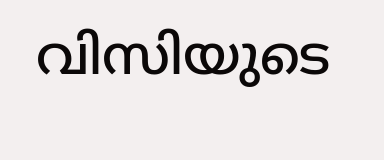വിസിയുടെ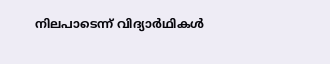നിലപാടെന്ന് വിദ്യാർഥികൾ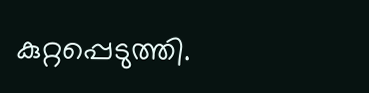കുറ്റപ്പെടുത്തി.